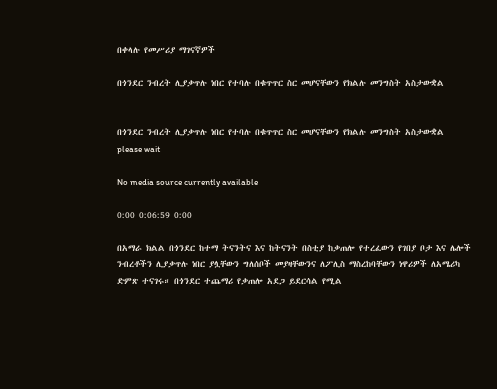በቀላሉ የመሥሪያ ማገናኛዎች

በጎንደር ንብረት ሊያቃጥሉ ነበር የተባሉ በቁጥጥር ስር መሆናቸውን የክልሉ መንግስት አስታውቋል


በጎንደር ንብረት ሊያቃጥሉ ነበር የተባሉ በቁጥጥር ስር መሆናቸውን የክልሉ መንግስት አስታውቋል
please wait

No media source currently available

0:00 0:06:59 0:00

በአማራ ክልል በጎንደር ከተማ ትናንትና እና ከትናንት በስቲያ ከቃጠሎ የተረፈውን የገበያ ቦታ እና ሌሎች ንብረቶችን ሊያቃጥሉ ነበር ያሏቸውን ግለሰቦች መያዛቸውንና ለፖሊስ ማስረከባቸውን ነዋሪዎች ለአሜሪካ ድምጽ ተናገሩ። በጎንደር ተጨማሪ የቃጠሎ አደጋ ይደርሳል የሚል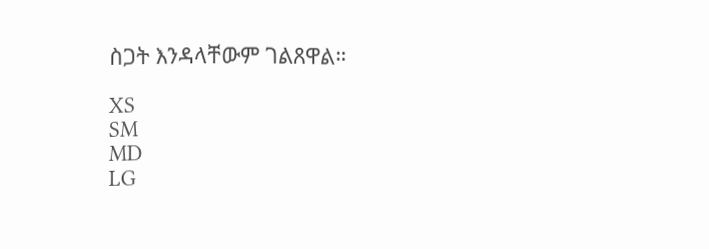ስጋት እንዳላቸውም ገልጸዋል።

XS
SM
MD
LG